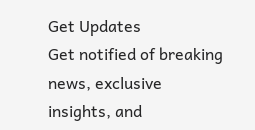Get Updates
Get notified of breaking news, exclusive insights, and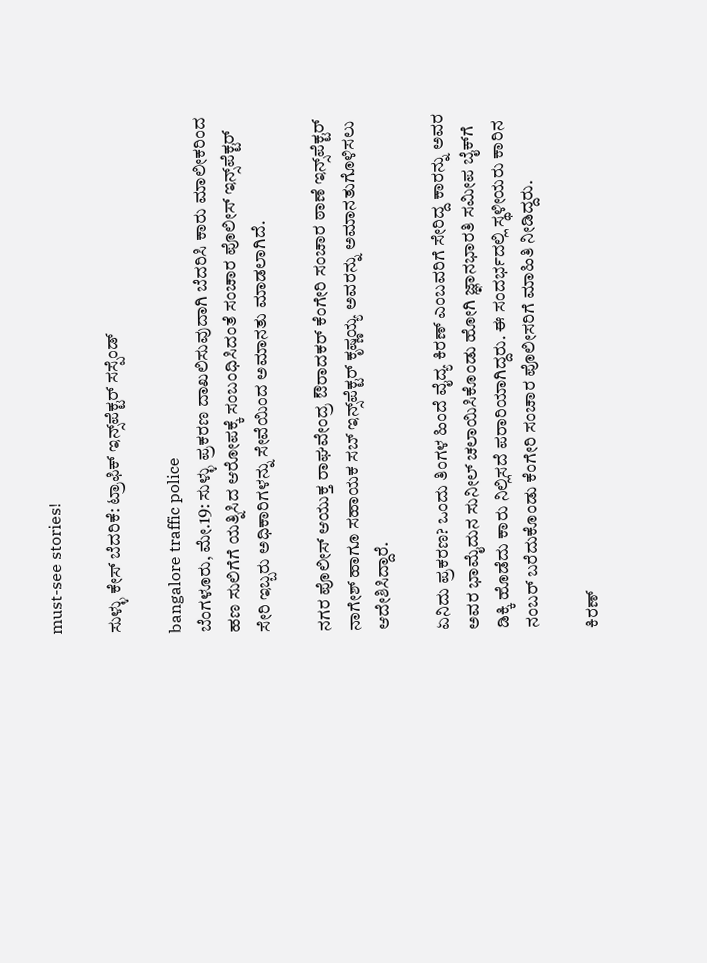must-see stories!

ಸುಳ್ಳು ಕೇಸ್‌ ಬೆದರಿಕೆ: ಟ್ರಾಫಿಕ್‌ ಇನ್ಸ್‌ಪೆಕ್ಟರ್‌ ಸಸ್ಪೆಂಡ್‌

bangalore traffic police
ಬೆಂಗಳೂರು, ಮೇ.19: ಸುಳ್ಳು ಪ್ರಕರಣ ದಾಖಲಿಸುವುದಾಗಿ ಬೆದರಿಸಿ ಕಾರು ಮಾಲೀಕರಿಂದ ಹಣ ಸುಲಿಗೆಗೆ ಯತ್ನಿಸಿದ ಆರೋಪಕ್ಕೆ ಸಂಬಂಧಿಸಿದಂತೆ ಸಂಚಾರ ಪೊಲೀಸ್‌ ಇನ್ಸ್‌ಪೆಕ್ಟರ್‌ ಸೇರಿ ಇಬ್ಬರು ಅಧಿಕಾರಿಗಳನ್ನು ಸೇವೆಯಿಂದ ಅಮಾನತು ಮಾಡಲಾಗಿದೆ.

ನಗರ ಪೊಲೀಸ್‌ ಆಯುಕ್ತ ರಾಘವೇಂದ್ರ ಔರಾದಕರ್‌ ಕೆಂಗೇರಿ ಸಂಚಾರ ಠಾಣೆ ಇನ್ಸ್‌ಪೆಕ್ಟರ್‌ ನಾಗೇಶ್‌ ಹಾಗೂ ಸಹಾಯಕ ಸಬ್‌ ಇನ್ಸ್‌ಪೆಕ್ಟರ್‌ ಕೃಷ್ಣಯ್ಯ ಅವರನ್ನು ಅಮಾನತುಗೊಳಿಸಲು ಆದೇಶಿಸಿದ್ದಾರೆ.

ಏನಿದು ಪ್ರಕರಣ? ಒಂದು ತಿಂಗಳ ಹಿಂದೆ ವೈದ್ಯ ಕಿರಣ್‌ ಎಂಬವರಿಗೆ ಸೇರಿದ್ದ ಕಾರನ್ನು ಅವರ ಅವರ ಭಾಮೈದುನ ಸುನೀಲ್‌ ಚಲಾಯಿಸಿಕೊಂಡು ಹೋಗಿ ಜ್ಞಾನಭಾರತಿ ಸಮೀಪ ಬೈಕ್‌ಗೆ ಡಿಕ್ಕಿ ಹೊಡೆದು ಕಾರು ನಿಲ್ಲಿಸದೆ ಪರಾರಿಯಾಗಿದ್ದರು. ಈ ಸಂದರ್ಭದಲ್ಲಿ ಸ್ಥಳೀಯರು ಕಾರಿನ ನಂಬರ್‌ ಬರೆದುಕೊಂಡು ಕೆಂಗೇರಿ ಸಂಚಾರ ಪೊಲೀಸರಿಗೆ ಮಾಹಿತಿ ನೀಡಿದ್ದರು.

ಕಿರಣ್‌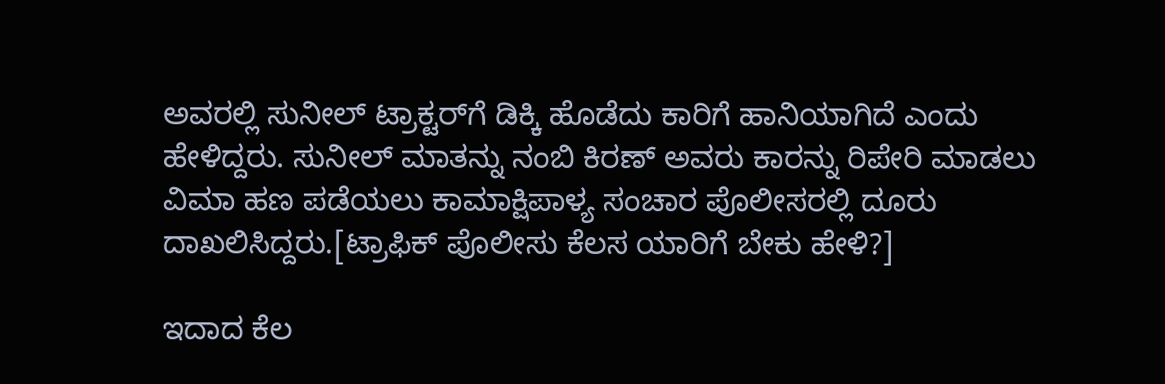ಅವರಲ್ಲಿ ಸುನೀಲ್‌ ಟ್ರಾಕ್ಟರ್‌‌ಗೆ ಡಿಕ್ಕಿ ಹೊಡೆದು ಕಾರಿಗೆ ಹಾನಿಯಾಗಿದೆ ಎಂದು ಹೇಳಿದ್ದರು. ಸುನೀಲ್‌ ಮಾತನ್ನು ನಂಬಿ ಕಿರಣ್‌ ಅವರು ಕಾರನ್ನು ರಿಪೇರಿ ಮಾಡಲು ವಿಮಾ ಹಣ ಪಡೆಯಲು ಕಾಮಾಕ್ಷಿಪಾಳ್ಯ ಸಂಚಾರ ಪೊಲೀಸರಲ್ಲಿ ದೂರು ದಾಖಲಿಸಿದ್ದರು.[ಟ್ರಾಫಿಕ್ ಪೊಲೀಸು ಕೆಲಸ ಯಾರಿಗೆ ಬೇಕು ಹೇಳಿ?]

ಇದಾದ ಕೆಲ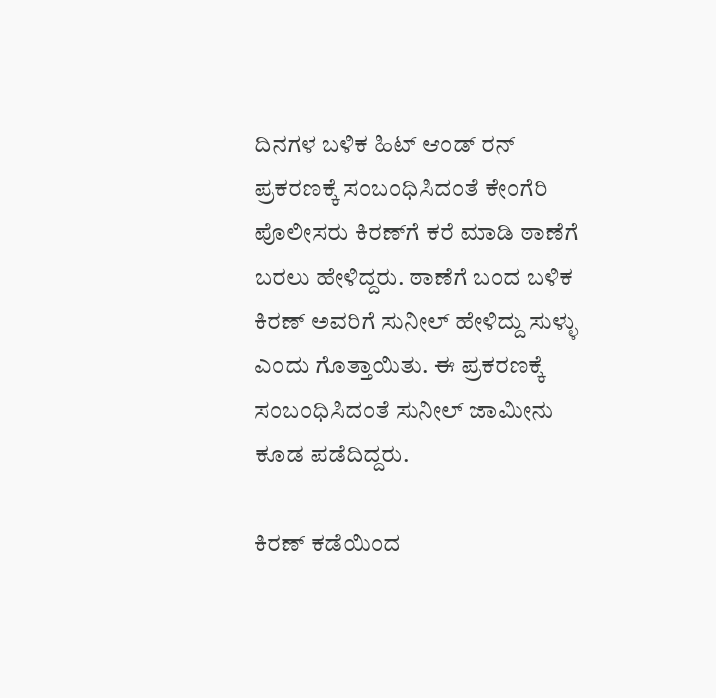ದಿನಗಳ ಬಳಿಕ ಹಿಟ್‌ ಆಂಡ್‌ ರನ್‌ ಪ್ರಕರಣಕ್ಕೆ ಸಂಬಂಧಿಸಿದಂತೆ ಕೇಂಗೆರಿ ಪೊಲೀಸರು ಕಿರಣ್‌ಗೆ ಕರೆ ಮಾಡಿ ಠಾಣೆಗೆ ಬರಲು ಹೇಳಿದ್ದರು. ಠಾಣೆಗೆ ಬಂದ ಬಳಿಕ ಕಿರಣ್‌ ಅವರಿಗೆ ಸುನೀಲ್‌ ಹೇಳಿದ್ದು ಸುಳ್ಳು ಎಂದು ಗೊತ್ತಾಯಿತು. ಈ ಪ್ರಕರಣಕ್ಕೆ ಸಂಬಂಧಿಸಿದಂತೆ ಸುನೀಲ್‌ ಜಾಮೀನು ಕೂಡ ಪಡೆದಿದ್ದರು.

ಕಿರಣ್‌ ಕಡೆಯಿಂದ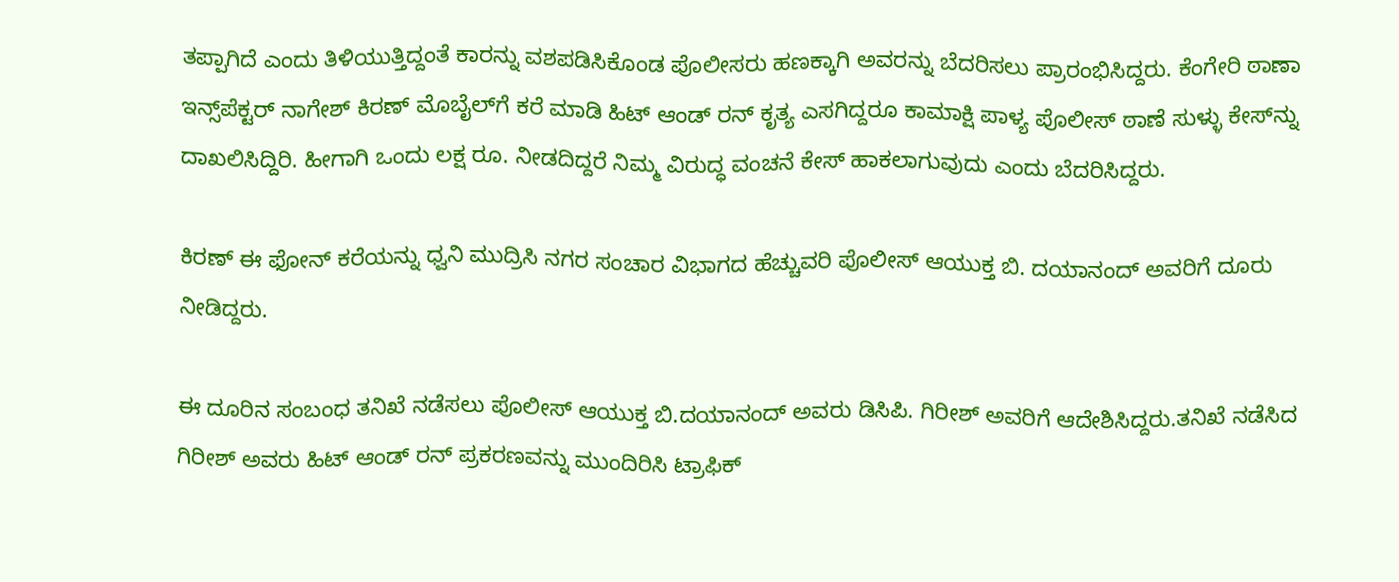ತಪ್ಪಾಗಿದೆ ಎಂದು ತಿಳಿಯುತ್ತಿದ್ದಂತೆ ಕಾರನ್ನು ವಶಪಡಿಸಿಕೊಂಡ ಪೊಲೀಸರು ಹಣಕ್ಕಾಗಿ ಅವರನ್ನು ಬೆದರಿಸಲು ಪ್ರಾರಂಭಿಸಿದ್ದರು. ಕೆಂಗೇರಿ ಠಾಣಾ ಇನ್ಸ್‌ಪೆಕ್ಟರ್‌‌ ನಾಗೇಶ್‌ ಕಿರಣ್‌ ಮೊಬೈಲ್‌ಗೆ ಕರೆ ಮಾಡಿ ಹಿಟ್‌ ಆಂಡ್‌ ರನ್‌ ಕೃತ್ಯ ಎಸಗಿದ್ದರೂ ಕಾಮಾಕ್ಷಿ ಪಾಳ್ಯ ಪೊಲೀಸ್‌ ಠಾಣೆ ಸುಳ್ಳು ಕೇಸ್‌ನ್ನು ದಾಖಲಿಸಿದ್ದಿರಿ. ಹೀಗಾಗಿ ಒಂದು ಲಕ್ಷ ರೂ. ನೀಡದಿದ್ದರೆ ನಿಮ್ಮ ವಿರುದ್ಧ ವಂಚನೆ ಕೇಸ್‌ ಹಾಕಲಾಗುವುದು ಎಂದು ಬೆದರಿಸಿದ್ದರು.

ಕಿರಣ್‌‌ ಈ ಫೋನ್‌ ಕರೆಯನ್ನು ಧ್ವನಿ ಮುದ್ರಿಸಿ ನಗರ ಸಂಚಾರ ವಿಭಾಗದ ಹೆಚ್ಚುವರಿ ಪೊಲೀಸ್‌ ಆಯುಕ್ತ ಬಿ. ದಯಾನಂದ್‌ ಅವರಿಗೆ ದೂರು ನೀಡಿದ್ದರು.

ಈ ದೂರಿನ ಸಂಬಂಧ ತನಿಖೆ ನಡೆಸಲು ಪೊಲೀಸ್‌ ಆಯುಕ್ತ ಬಿ.ದಯಾನಂದ್‌ ಅವರು ಡಿಸಿಪಿ. ಗಿರೀಶ್‌ ಅವರಿಗೆ ಆದೇಶಿಸಿದ್ದರು.ತನಿಖೆ ನಡೆಸಿದ ಗಿರೀಶ್‌ ಅವರು ಹಿಟ್‌ ಆಂಡ್‌ ರನ್‌ ಪ್ರಕರಣವನ್ನು ಮುಂದಿರಿಸಿ ಟ್ರಾಫಿಕ್‌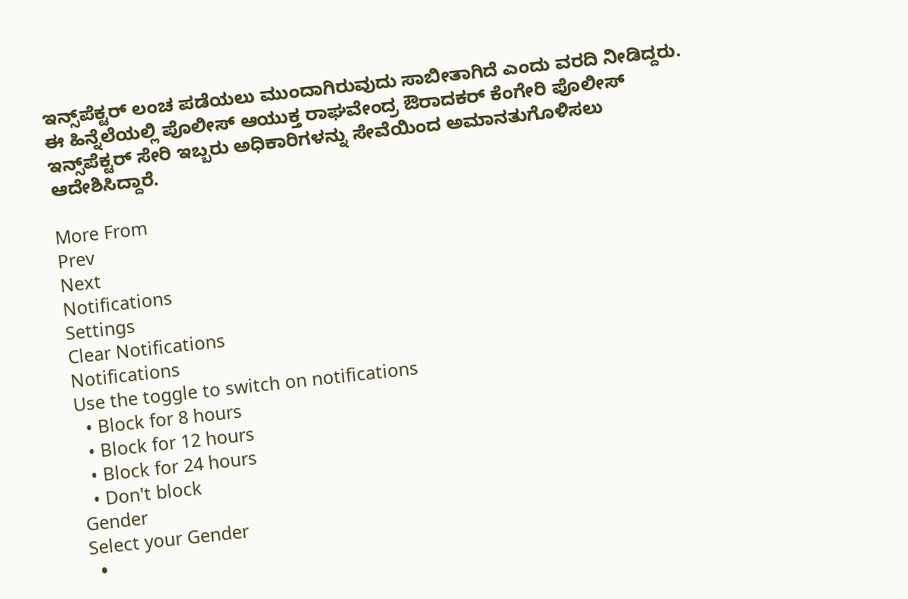ಇನ್ಸ್‌‌ಪೆಕ್ಟರ್‌ ಲಂಚ‌ ಪಡೆಯಲು ಮುಂದಾಗಿರುವುದು ಸಾಬೀತಾಗಿದೆ ಎಂದು ವರದಿ ನೀಡಿದ್ದರು. ಈ ಹಿನ್ನೆಲೆಯಲ್ಲಿ ಪೊಲೀಸ್‌ ಆಯುಕ್ತ ರಾಘವೇಂದ್ರ ಔರಾದಕರ್‌ ಕೆಂಗೇರಿ ಪೊಲೀಸ್‌ ಇನ್ಸ್‌ಪೆಕ್ಟರ್‌ ಸೇರಿ ಇಬ್ಬರು ಅಧಿಕಾರಿಗಳನ್ನು ಸೇವೆಯಿಂದ ಅಮಾನತುಗೊಳಿಸಲು ಆದೇಶಿಸಿದ್ದಾರೆ.

More From
Prev
Next
Notifications
Settings
Clear Notifications
Notifications
Use the toggle to switch on notifications
  • Block for 8 hours
  • Block for 12 hours
  • Block for 24 hours
  • Don't block
Gender
Select your Gender
  •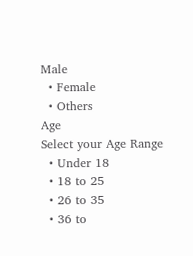Male
  • Female
  • Others
Age
Select your Age Range
  • Under 18
  • 18 to 25
  • 26 to 35
  • 36 to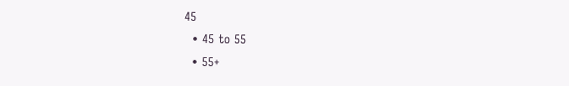45
  • 45 to 55
  • 55+